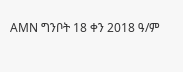AMN ግንቦት 18 ቀን 2018 ዓ/ም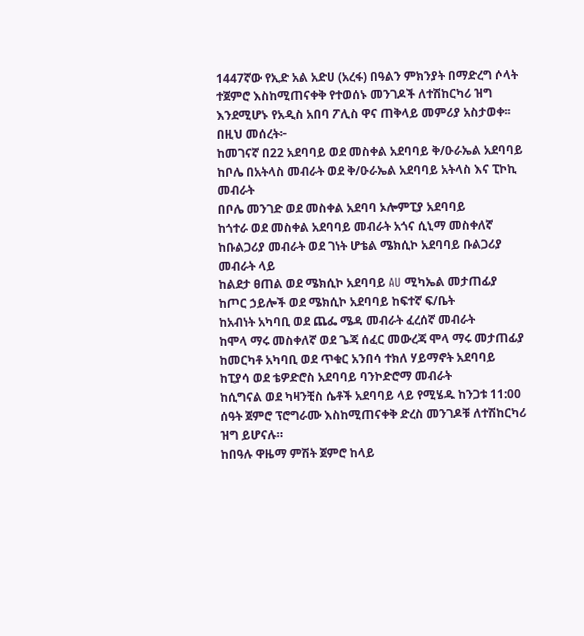1447ኛው የኢድ አል አድሀ (አረፋ) በዓልን ምክንያት በማድረግ ሶላት ተጀምሮ እስከሚጠናቀቅ የተወሰኑ መንገዶች ለተሽከርካሪ ዝግ እንደሚሆኑ የአዲስ አበባ ፖሊስ ዋና ጠቅላይ መምሪያ አስታወቀ፡፡
በዚህ መሰረት፦
ከመገናኛ በ22 አደባባይ ወደ መስቀል አደባባይ ቅ/ዑራኤል አደባባይ
ከቦሌ በአትላስ መብራት ወደ ቅ/ዑራኤል አደባባይ አትላስ እና ፒኮኪ መብራት
በቦሌ መንገድ ወደ መስቀል አደባባ ኦሎምፒያ አደባባይ
ከጎተራ ወደ መስቀል አደባባይ መብራት አጎና ሲኒማ መስቀለኛ
ከቡልጋሪያ መብራት ወደ ገነት ሆቴል ሜክሲኮ አደባባይ ቡልጋሪያ መብራት ላይ
ከልደታ ፀጠል ወደ ሜክሲኮ አደባባይ AU ሚካኤል መታጠፊያ
ከጦር ኃይሎች ወደ ሜክሲኮ አደባባይ ከፍተኛ ፍ/ቤት
ከአብነት አካባቢ ወደ ጨፌ ሜዳ መብራት ፈረሰኛ መብራት
ከሞላ ማሩ መስቀለኛ ወደ ጌጃ ሰፈር መውረጃ ሞላ ማሩ መታጠፊያ
ከመርካቶ አካባቢ ወደ ጥቁር አንበሳ ተክለ ሃይማኖት አደባባይ
ከፒያሳ ወደ ቴዎድሮስ አደባባይ ባንኮድሮማ መብራት
ከሲግናል ወደ ካዛንቺስ ሴቶች አደባባይ ላይ የሚሄዱ ከንጋቱ 11:00 ሰዓት ጀምሮ ፕሮግራሙ እስከሚጠናቀቅ ድረስ መንገዶቹ ለተሽከርካሪ ዝግ ይሆናሉ።
ከበዓሉ ዋዜማ ምሽት ጀምሮ ከላይ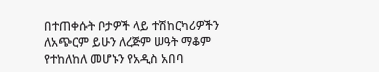በተጠቀሱት ቦታዎች ላይ ተሽከርካሪዎችን ለአጭርም ይሁን ለረጅም ሠዓት ማቆም የተከለከለ መሆኑን የአዲስ አበባ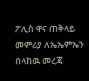ፖሊስ ዋና ጠቅላይ መምሪያ ለኤኤምኤን በላከዉ መረጃ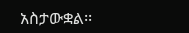አስታውቋል፡፡